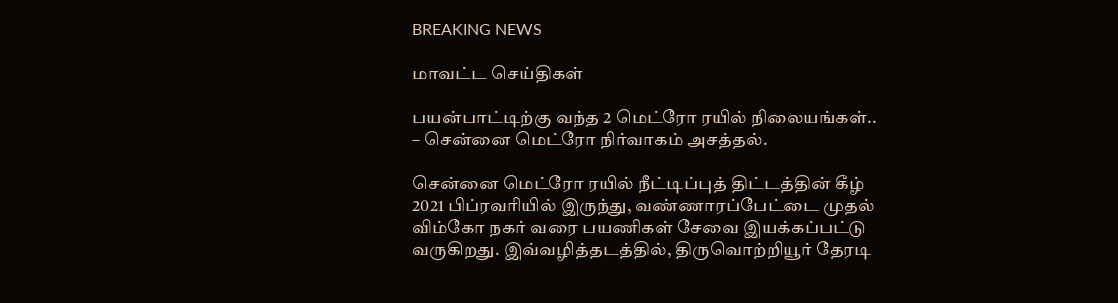BREAKING NEWS

மாவட்ட செய்திகள்

பயன்பாட்டிற்கு வந்த 2 மெட்ரோ ரயில் நிலையங்கள்.. – சென்னை மெட்ரோ நிர்வாகம் அசத்தல்.

சென்னை மெட்ரோ ரயில் நீட்டிப்புத் திட்டத்தின் கீழ் 2021 பிப்ரவரியில் இருந்து, வண்ணாரப்பேட்டை முதல் விம்கோ நகர் வரை பயணிகள் சேவை இயக்கப்பட்டு வருகிறது. இவ்வழித்தடத்தில், திருவொற்றியூர் தேரடி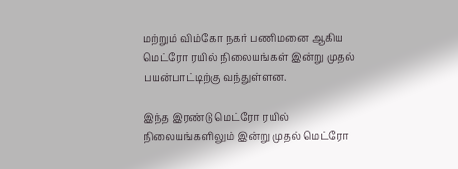மற்றும் விம்கோ நகர் பணிமனை ஆகிய மெட்ரோ ரயில் நிலையங்கள் இன்று முதல் பயன்பாட்டிற்கு வந்துள்ளன.

இந்த இரண்டு மெட்ரோ ரயில் நிலையங்களிலும் இன்று முதல் மெட்ரோ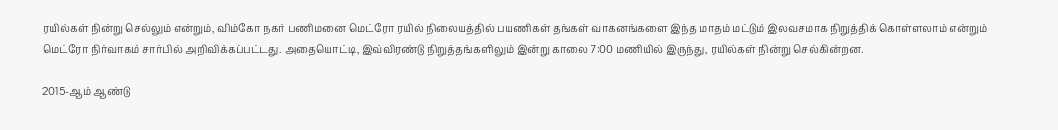ரயில்கள் நின்று செல்லும் என்றும், விம்கோ நகர் பணிமனை மெட்ரோ ரயில் நிலையத்தில் பயணிகள் தங்கள் வாகனங்களை இந்த மாதம் மட்டும் இலவசமாக நிறுத்திக் கொள்ளலாம் என்றும் மெட்ரோ நிர்வாகம் சார்பில் அறிவிக்கப்பட்டது. அதையொட்டி, இவ்விரண்டு நிறுத்தங்களிலும் இன்று காலை 7:00 மணியில் இருந்து, ரயில்கள் நின்று செல்கின்றன.

2015-ஆம் ஆண்டு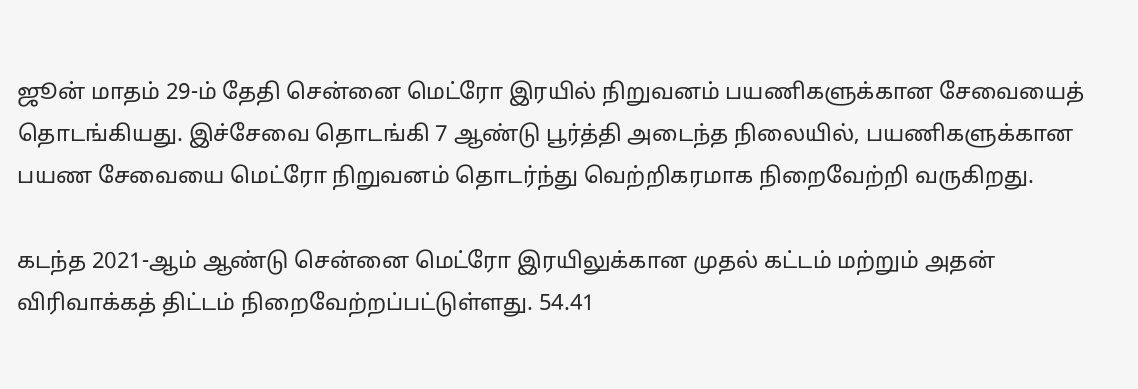ஜூன் மாதம் 29-ம் தேதி சென்னை மெட்ரோ இரயில் நிறுவனம் பயணிகளுக்கான சேவையைத் தொடங்கியது. இச்சேவை தொடங்கி 7 ஆண்டு பூர்த்தி அடைந்த நிலையில், பயணிகளுக்கான பயண சேவையை மெட்ரோ நிறுவனம் தொடர்ந்து வெற்றிகரமாக நிறைவேற்றி வருகிறது.

கடந்த 2021-ஆம் ஆண்டு சென்னை மெட்ரோ இரயிலுக்கான முதல் கட்டம் மற்றும் அதன் விரிவாக்கத் திட்டம் நிறைவேற்றப்பட்டுள்ளது. 54.41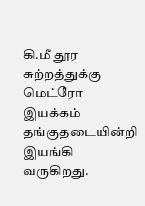கி.மீ தூர சுற்றத்துக்கு மெட்ரோ இயக்கம் தங்குதடையின்றி இயங்கி வருகிறது.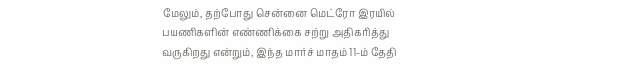மேலும், தற்போது சென்னை மெட்ரோ இரயில் பயணிகளின் எண்ணிக்கை சற்று அதிகரித்து வருகிறது என்றும், இந்த மார்ச் மாதம் 11-ம் தேதி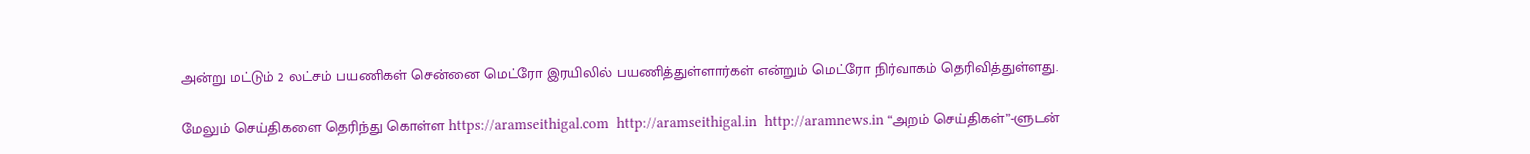அன்று மட்டும் 2 லட்சம் பயணிகள் சென்னை மெட்ரோ இரயிலில் பயணித்துள்ளார்கள் என்றும் மெட்ரோ நிர்வாகம் தெரிவித்துள்ளது.

மேலும் செய்திகளை தெரிந்து கொள்ள https://aramseithigal.com  http://aramseithigal.in  http://aramnews.in “அறம் செய்திகள்”-ளுடன்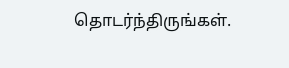தொடர்ந்திருங்கள்.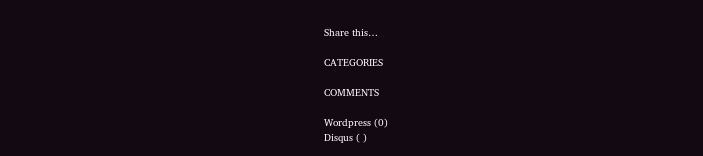Share this…

CATEGORIES

COMMENTS

Wordpress (0)
Disqus ( )